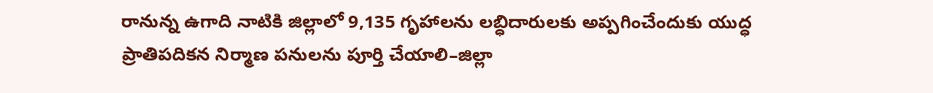రానున్న ఉగాది నాటికి జిల్లాలో 9,135 గృహాలను లబ్ధిదారులకు అప్పగించేందుకు యుద్ధ ప్రాతిపదికన నిర్మాణ పనులను పూర్తి చేయాలి–జిల్లా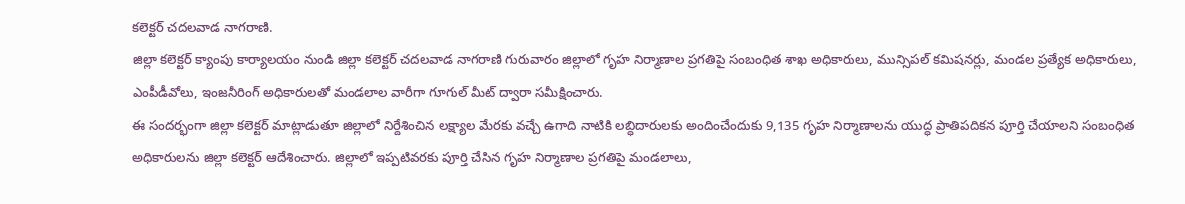కలెక్టర్ చదలవాడ నాగరాణి.
జిల్లా కలెక్టర్ క్యాంపు కార్యాలయం నుండి జిల్లా కలెక్టర్ చదలవాడ నాగరాణి గురువారం జిల్లాలో గృహ నిర్మాణాల ప్రగతిపై సంబంధిత శాఖ అధికారులు, మున్సిపల్ కమిషనర్లు, మండల ప్రత్యేక అధికారులు, ఎంపీడీవోలు, ఇంజనీరింగ్ అధికారులతో మండలాల వారీగా గూగుల్ మీట్ ద్వారా సమీక్షించారు.
ఈ సందర్భంగా జిల్లా కలెక్టర్ మాట్లాడుతూ జిల్లాలో నిర్దేశించిన లక్ష్యాల మేరకు వచ్చే ఉగాది నాటికి లబ్ధిదారులకు అందించేందుకు 9,135 గృహ నిర్మాణాలను యుద్ధ ప్రాతిపదికన పూర్తి చేయాలని సంబంధిత అధికారులను జిల్లా కలెక్టర్ ఆదేశించారు. జిల్లాలో ఇప్పటివరకు పూర్తి చేసిన గృహ నిర్మాణాల ప్రగతిపై మండలాలు,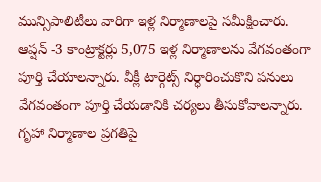మున్సిపాలిటీలు వారిగా ఇళ్ల నిర్మాణాలపై సమీక్షించారు. ఆప్షన్ -3 కాంట్రాక్టర్లు 5,075 ఇళ్ల నిర్మాణాలను వేగవంతంగా పూర్తి చేయాలన్నారు. వీక్లీ టార్గెట్స్ నిర్ధారించుకొని పనులు వేగవంతంగా పూర్తి చేయడానికి చర్యలు తీసుకోవాలన్నారు. గృహా నిర్మాణాల ప్రగతిపై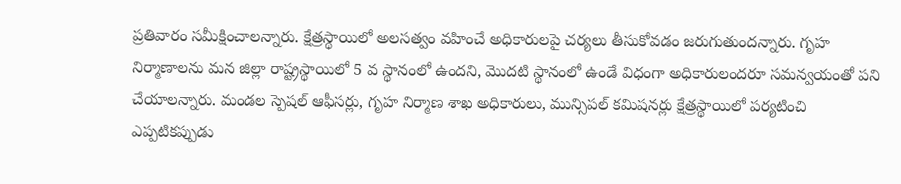ప్రతివారం సమీక్షించాలన్నారు. క్షేత్రస్థాయిలో అలసత్వం వహించే అధికారులపై చర్యలు తీసుకోవడం జరుగుతుందన్నారు. గృహ నిర్మాణాలను మన జిల్లా రాష్ట్రస్థాయిలో 5 వ స్థానంలో ఉందని, మొదటి స్థానంలో ఉండే విధంగా అధికారులందరూ సమన్వయంతో పని చేయాలన్నారు. మండల స్పెషల్ ఆఫీసర్లు, గృహ నిర్మాణ శాఖ అధికారులు, మున్సిపల్ కమిషనర్లు క్షేత్రస్థాయిలో పర్యటించి ఎప్పటికప్పుడు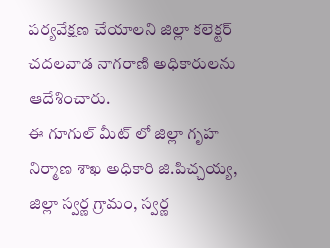పర్యవేక్షణ చేయాలని జిల్లా కలెక్టర్ చదలవాడ నాగరాణి అధికారులను ఆదేశించారు.
ఈ గూగుల్ మీట్ లో జిల్లా గృహ నిర్మాణ శాఖ అధికారి జి.పిచ్చయ్య, జిల్లా స్వర్ణ గ్రామం, స్వర్ణ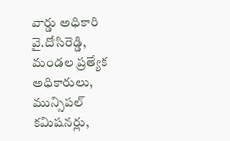వార్డు అధికారి వై.దోసిరెడ్డి, మండల ప్రత్యేక అధికారులు, మున్సిపల్ కమిషనర్లు,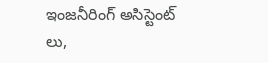ఇంజనీరింగ్ అసిస్టెంట్ లు,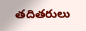తదితరులు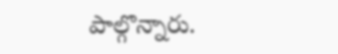పాల్గొన్నారు.